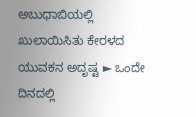ಅಬುಧಾಬಿಯಲ್ಲಿ ಖುಲಾಯಿಸಿತು ಕೇರಳದ ಯುವಕನ ಅದೃಷ್ಟ ► ಒಂದೇ ದಿನದಲ್ಲಿ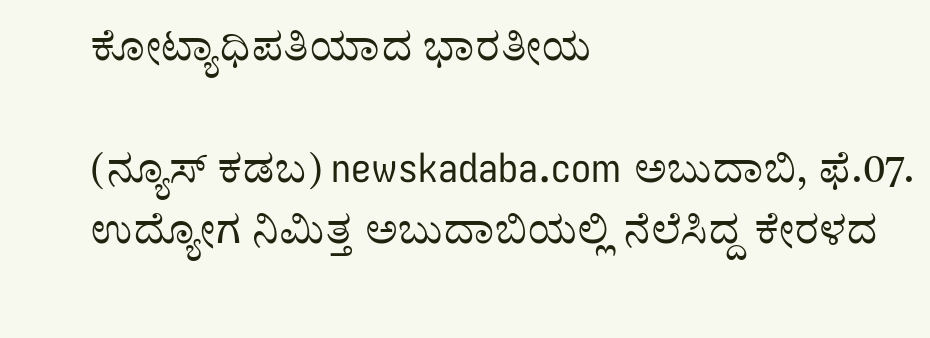ಕೋಟ್ಯಾಧಿಪತಿಯಾದ ಭಾರತೀಯ

(ನ್ಯೂಸ್ ಕಡಬ) newskadaba.com ಅಬುದಾಬಿ, ಫೆ.07. ಉದ್ಯೋಗ ನಿಮಿತ್ತ ಅಬುದಾಬಿಯಲ್ಲಿ ನೆಲೆಸಿದ್ದ ಕೇರಳದ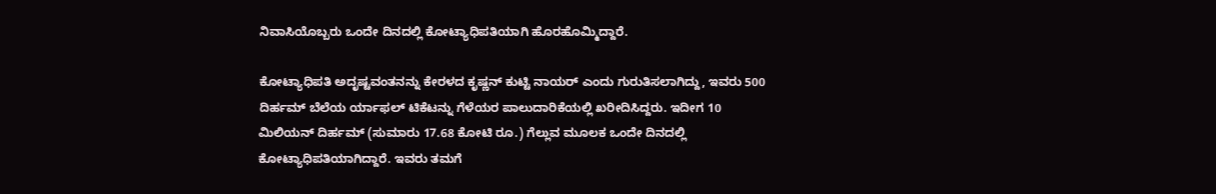ನಿವಾಸಿಯೊಬ್ಬರು ಒಂದೇ ದಿನದಲ್ಲಿ ಕೋಟ್ಯಾಧಿಪತಿಯಾಗಿ ಹೊರಹೊಮ್ಮಿದ್ದಾರೆ‌.

ಕೋಟ್ಯಾಧಿಪತಿ ಅದೃಷ್ಟವಂತನನ್ನು ಕೇರಳದ ಕೃಷ್ಣನ್ ಕುಟ್ಟಿ ನಾಯರ್ ಎಂದು ಗುರುತಿಸಲಾಗಿದ್ದು, ಇವರು 500 ದಿರ್ಹಮ್ ಬೆಲೆಯ ರ್ಯಾಫಲ್ ಟಿಕೆಟನ್ನು ಗೆಳೆಯರ ಪಾಲುದಾರಿಕೆಯಲ್ಲಿ ಖರೀದಿಸಿದ್ದರು. ಇದೀಗ 10 ಮಿಲಿಯನ್ ದಿರ್ಹಮ್ (ಸುಮಾರು 17.68 ಕೋಟಿ ರೂ.) ಗೆಲ್ಲುವ ಮೂಲಕ ಒಂದೇ ದಿನದಲ್ಲಿ ಕೋಟ್ಯಾಧಿಪತಿಯಾಗಿದ್ದಾರೆ. ಇವರು ತಮಗೆ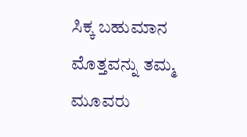ಸಿಕ್ಕ ಬಹುಮಾನ ಮೊತ್ತವನ್ನು ತಮ್ಮ ಮೂವರು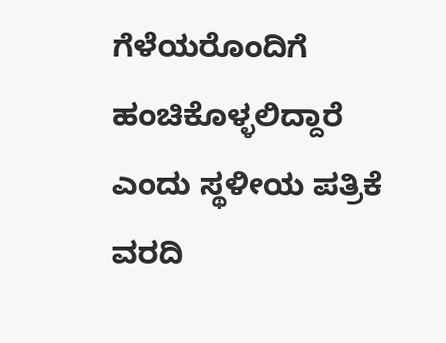ಗೆಳೆಯರೊಂದಿಗೆ ಹಂಚಿಕೊಳ್ಳಲಿದ್ದಾರೆ ಎಂದು ಸ್ಥಳೀಯ ಪತ್ರಿಕೆ ವರದಿ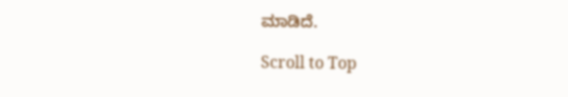ಮಾಡಿದೆ.

Scroll to Top